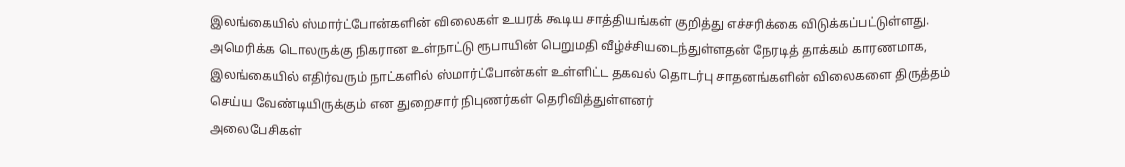இலங்கையில் ஸ்மார்ட்போன்களின் விலைகள் உயரக் கூடிய சாத்தியங்கள் குறித்து எச்சரிக்கை விடுக்கப்பட்டுள்ளது.
அமெரிக்க டொலருக்கு நிகரான உள்நாட்டு ரூபாயின் பெறுமதி வீழ்ச்சியடைந்துள்ளதன் நேரடித் தாக்கம் காரணமாக, இலங்கையில் எதிர்வரும் நாட்களில் ஸ்மார்ட்போன்கள் உள்ளிட்ட தகவல் தொடர்பு சாதனங்களின் விலைகளை திருத்தம் செய்ய வேண்டியிருக்கும் என துறைசார் நிபுணர்கள் தெரிவித்துள்ளனர்
அலைபேசிகள்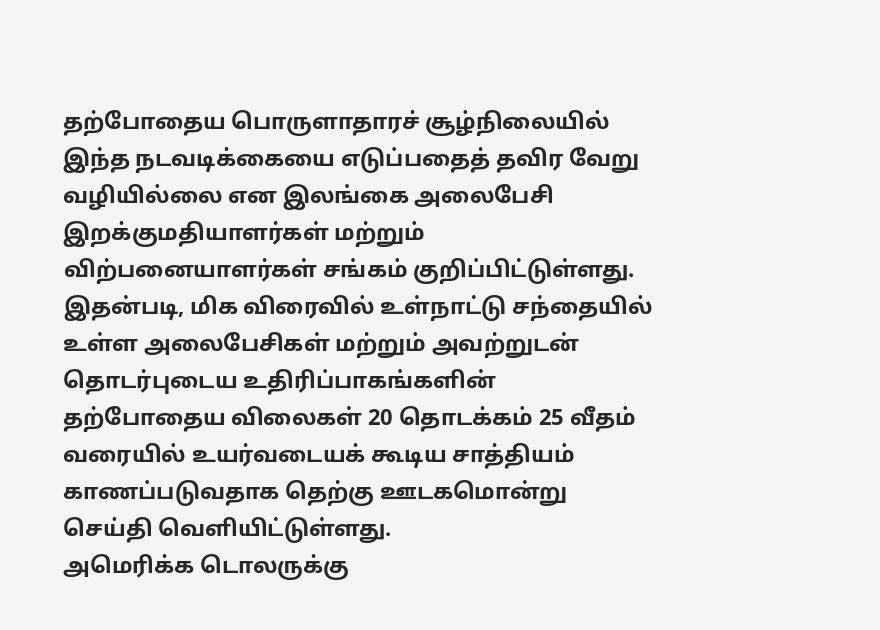தற்போதைய பொருளாதாரச் சூழ்நிலையில் இந்த நடவடிக்கையை எடுப்பதைத் தவிர வேறு வழியில்லை என இலங்கை அலைபேசி இறக்குமதியாளர்கள் மற்றும் விற்பனையாளர்கள் சங்கம் குறிப்பிட்டுள்ளது.
இதன்படி, மிக விரைவில் உள்நாட்டு சந்தையில் உள்ள அலைபேசிகள் மற்றும் அவற்றுடன் தொடர்புடைய உதிரிப்பாகங்களின் தற்போதைய விலைகள் 20 தொடக்கம் 25 வீதம் வரையில் உயர்வடையக் கூடிய சாத்தியம் காணப்படுவதாக தெற்கு ஊடகமொன்று செய்தி வெளியிட்டுள்ளது.
அமெரிக்க டொலருக்கு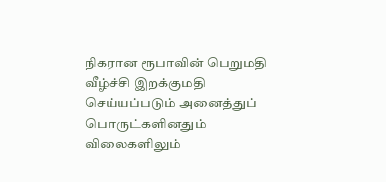நிகரான ரூபாவின் பெறுமதி வீழ்ச்சி இறக்குமதி செய்யப்படும் அனைத்துப் பொருட்களினதும் விலைகளிலும்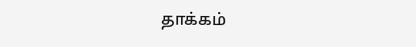தாக்கம்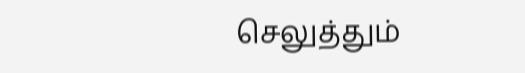செலுத்தும்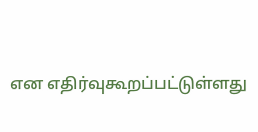என எதிர்வுகூறப்பட்டுள்ளது